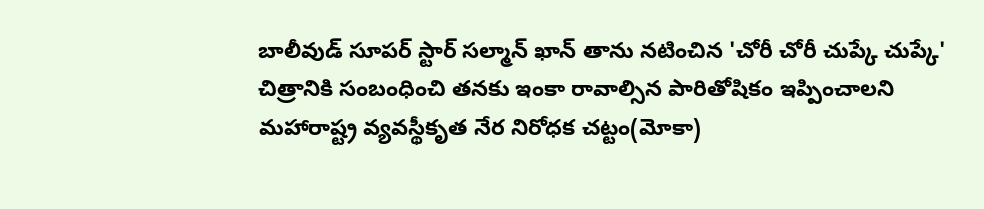బాలీవుడ్ సూపర్ స్టార్ సల్మాన్ ఖాన్ తాను నటించిన 'చోరీ చోరీ చుప్కే చుప్కే' చిత్రానికి సంబంధించి తనకు ఇంకా రావాల్సిన పారితోషికం ఇప్పించాలని మహారాష్ట్ర వ్యవస్థీకృత నేర నిరోధక చట్టం(మోకా)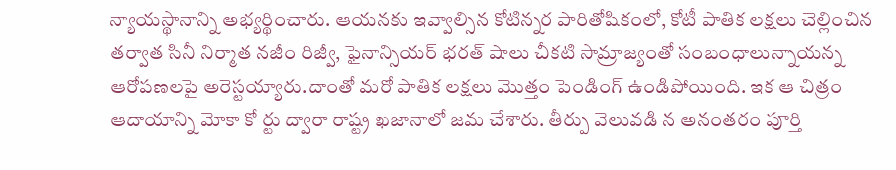న్యాయస్థానాన్ని అభ్యర్థించారు. ఆయనకు ఇవ్వాల్సిన కోటిన్నర పారితోషికంలో, కోటీ పాతిక లక్షలు చెల్లించిన తర్వాత సినీ నిర్మాత నజీం రిజ్వీ, ఫైనాన్సియర్ భరత్ షాలు చీకటి సామ్రాజ్యంతో సంబంధాలున్నాయన్న ఆరోపణలపై అరెస్టయ్యారు.దాంతో మరో పాతిక లక్షలు మొత్తం పెండింగ్ ఉండిపోయింది. ఇక ఆ చిత్రం ఆదాయాన్ని మోకా కో ర్టు ద్వారా రాష్ట్ర ఖజానాలో జమ చేశారు. తీర్పు వెలువడి న అనంతరం పూర్తి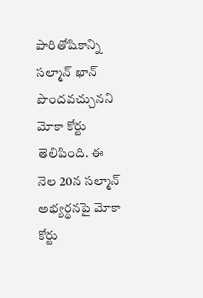పారితోషికాన్ని సల్మాన్ ఖాన్ పొందవచ్చునని మోకా కోర్టు తెలిపింది. ఈ నెల 20న సల్మాన్ అభ్యర్థనపై మోకా కోర్టు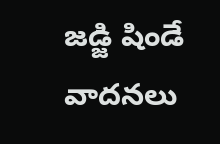జడ్జి షిండే వాదనలు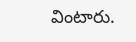వింటారు.